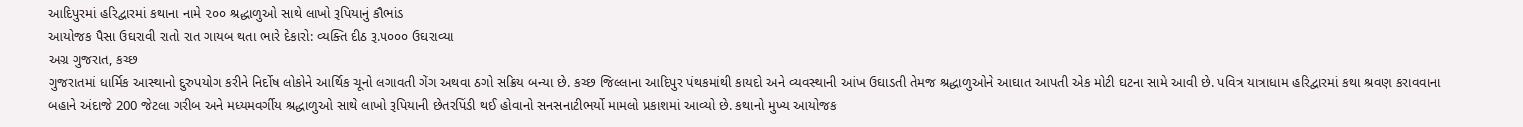આદિપુરમાં હરિદ્વારમાં કથાના નામે ૨૦૦ શ્રદ્ધાળુઓ સાથે લાખો રૂપિયાનું કૌભાંડ
આયોજક પૈસા ઉઘરાવી રાતો રાત ગાયબ થતા ભારે દેકારો: વ્યક્તિ દીઠ રૂ.૫૦૦૦ ઉઘરાવ્યા
અગ્ર ગુજરાત, કચ્છ
ગુજરાતમાં ધાર્મિક આસ્થાનો દુરુપયોગ કરીને નિર્દોષ લોકોને આર્થિક ચૂનો લગાવતી ગેંગ અથવા ઠગો સક્રિય બન્યા છે. કચ્છ જિલ્લાના આદિપુર પંથકમાંથી કાયદો અને વ્યવસ્થાની આંખ ઉઘાડતી તેમજ શ્રદ્ધાળુઓને આઘાત આપતી એક મોટી ઘટના સામે આવી છે. પવિત્ર યાત્રાધામ હરિદ્વારમાં કથા શ્રવણ કરાવવાના બહાને અંદાજે 200 જેટલા ગરીબ અને મધ્યમવર્ગીય શ્રદ્ધાળુઓ સાથે લાખો રૂપિયાની છેતરપિંડી થઈ હોવાનો સનસનાટીભર્યો મામલો પ્રકાશમાં આવ્યો છે. કથાનો મુખ્ય આયોજક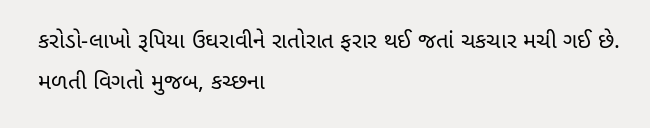કરોડો-લાખો રૂપિયા ઉઘરાવીને રાતોરાત ફરાર થઈ જતાં ચકચાર મચી ગઈ છે.
મળતી વિગતો મુજબ, કચ્છના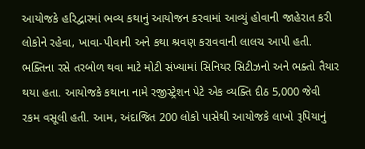આયોજકે હરિદ્વારમાં ભવ્ય કથાનું આયોજન કરવામાં આવ્યું હોવાની જાહેરાત કરી લોકોને રહેવા, ખાવા-પીવાની અને કથા શ્રવણ કરાવવાની લાલચ આપી હતી. ભક્તિના રસે તરબોળ થવા માટે મોટી સંખ્યામાં સિનિયર સિટીઝનો અને ભક્તો તૈયાર થયા હતા. આયોજકે કથાના નામે રજીસ્ટ્રેશન પેટે એક વ્યક્તિ દીઠ 5,000 જેવી રકમ વસૂલી હતી. આમ, અંદાજિત 200 લોકો પાસેથી આયોજકે લાખો રૂપિયાનું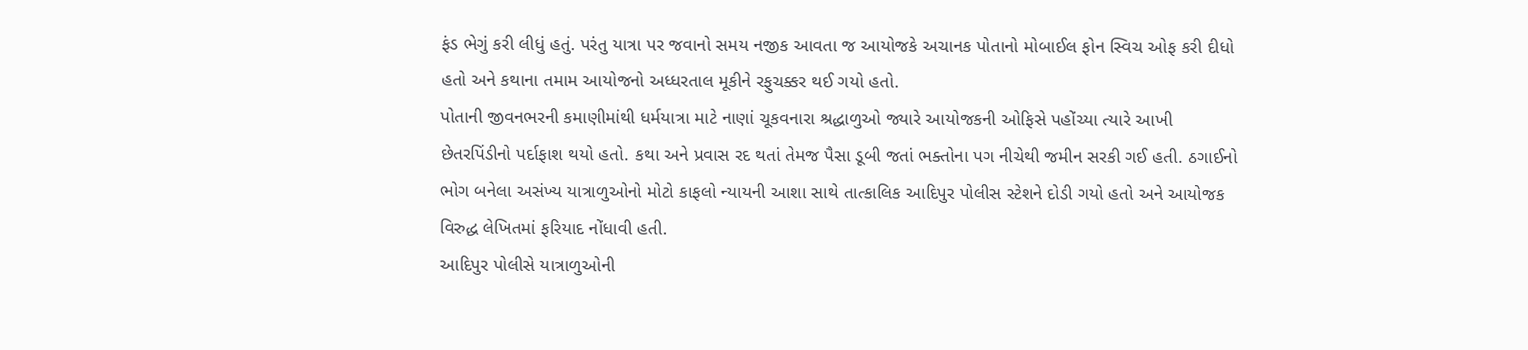ફંડ ભેગું કરી લીધું હતું. પરંતુ યાત્રા પર જવાનો સમય નજીક આવતા જ આયોજકે અચાનક પોતાનો મોબાઈલ ફોન સ્વિચ ઓફ કરી દીધો હતો અને કથાના તમામ આયોજનો અધ્ધરતાલ મૂકીને રફુચક્કર થઈ ગયો હતો.
પોતાની જીવનભરની કમાણીમાંથી ધર્મયાત્રા માટે નાણાં ચૂકવનારા શ્રદ્ધાળુઓ જ્યારે આયોજકની ઓફિસે પહોંચ્યા ત્યારે આખી છેતરપિંડીનો પર્દાફાશ થયો હતો. કથા અને પ્રવાસ રદ થતાં તેમજ પૈસા ડૂબી જતાં ભક્તોના પગ નીચેથી જમીન સરકી ગઈ હતી. ઠગાઈનો ભોગ બનેલા અસંખ્ય યાત્રાળુઓનો મોટો કાફલો ન્યાયની આશા સાથે તાત્કાલિક આદિપુર પોલીસ સ્ટેશને દોડી ગયો હતો અને આયોજક વિરુદ્ધ લેખિતમાં ફરિયાદ નોંધાવી હતી.
આદિપુર પોલીસે યાત્રાળુઓની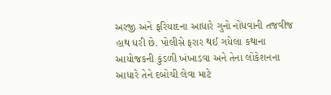અરજી અને ફરિયાદના આધારે ગુનો નોંધવાની તજવીજ હાથ ધરી છે. પોલીસે ફરાર થઈ ગયેલા કથાના આયોજકની કુંડળી ખંખાડવા અને તેના લોકેશનના આધારે તેને દબોચી લેવા માટે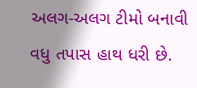અલગ-અલગ ટીમો બનાવી વધુ તપાસ હાથ ધરી છે.